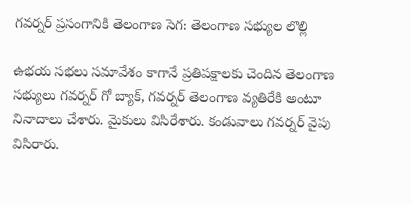గవర్నర్ ప్రసంగానికి తెలంగాణ సెగ: తెలంగాణ సభ్యుల లొల్లి

ఉభయ సభలు సమావేశం కాగానే ప్రతిపక్షాలకు చెందిన తెలంగాణ సభ్యులు గవర్నర్ గో బ్యాక్, గవర్నర్ తెలంగాణ వ్యతిరేకి అంటూ నినాదాలు చేశారు. మైకులు విసిరేశారు. కండువాలు గవర్నర్ వైపు విసిరారు.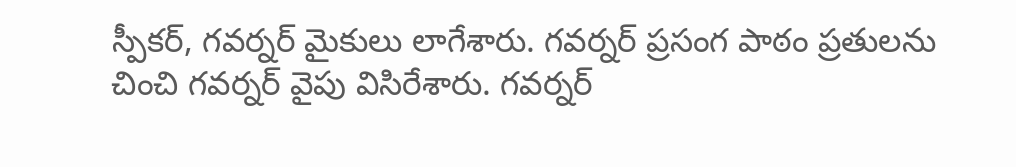స్పీకర్, గవర్నర్ మైకులు లాగేశారు. గవర్నర్ ప్రసంగ పాఠం ప్రతులను చించి గవర్నర్ వైపు విసిరేశారు. గవర్నర్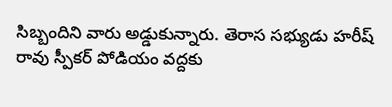సిబ్బందిని వారు అడ్డుకున్నారు. తెరాస సభ్యుడు హరీష్ రావు స్పీకర్ పోడియం వద్దకు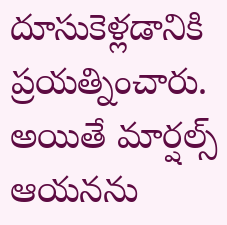దూసుకెళ్లడానికి ప్రయత్నించారు. అయితే మార్షల్స్ ఆయనను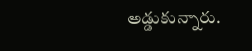అడ్డుకున్నారు.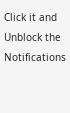Click it and Unblock the Notifications